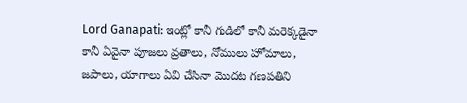Lord Ganapati: ఇంట్లో కానీ గుడిలో కానీ మరెక్కడైనా కానీ ఏవైనా పూజలు వ్రతాలు, నోములు హోమాలు, జపాలు, యాగాలు ఏవి చేసినా మొదట గణపతిని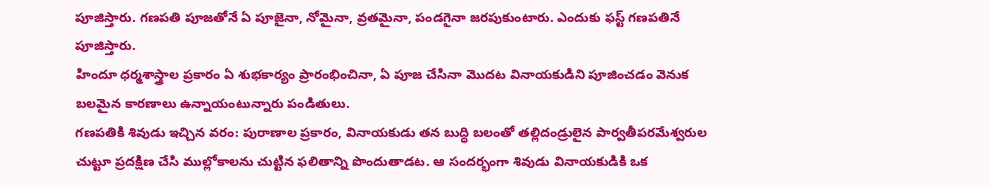పూజిస్తారు. గణపతి పూజతోనే ఏ పూజైనా, నోమైనా, వ్రతమైనా, పండగైనా జరపుకుంటారు. ఎందుకు ఫస్ట్ గణపతినే పూజిస్తారు.
హిందూ ధర్మశాస్త్రాల ప్రకారం ఏ శుభకార్యం ప్రారంభించినా, ఏ పూజ చేసినా మొదట వినాయకుడిని పూజించడం వెనుక బలమైన కారణాలు ఉన్నాయంటున్నారు పండితులు.
గణపతికి శివుడు ఇచ్చిన వరం: పురాణాల ప్రకారం, వినాయకుడు తన బుద్ధి బలంతో తల్లిదండ్రులైన పార్వతీపరమేశ్వరుల చుట్టూ ప్రదక్షిణ చేసి ముల్లోకాలను చుట్టిన ఫలితాన్ని పొందుతాడట. ఆ సందర్భంగా శివుడు వినాయకుడికి ఒక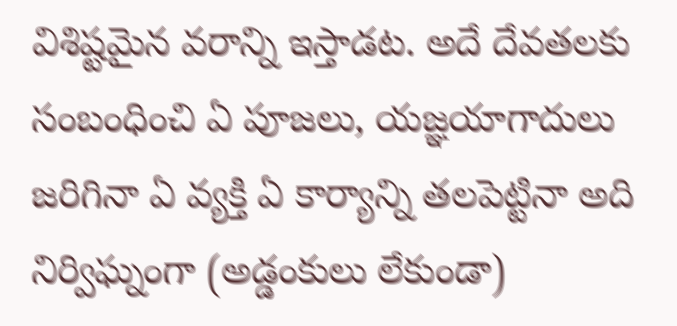విశిష్టమైన వరాన్ని ఇస్తాడట. అదే దేవతలకు సంబంధించి ఏ పూజలు, యజ్ఞయాగాదులు జరిగినా ఏ వ్యక్తి ఏ కార్యాన్ని తలపెట్టినా అది నిర్విఘ్నంగా (అడ్డంకులు లేకుండా)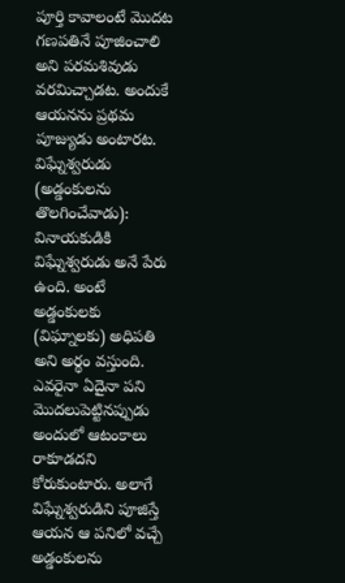పూర్తి కావాలంటే మొదట గణపతినే పూజించాలి అని పరమశివుడు వరమిచ్చాడట. అందుకే ఆయనను ప్రథమ పూజ్యుడు అంటారట.
విఘ్నేశ్వరుడు (అడ్డంకులను తొలగించేవాడు):
వినాయకుడికి విఘ్నేశ్వరుడు అనే పేరు ఉంది. అంటే అడ్డంకులకు (విఘ్నాలకు) అధిపతి అని అర్థం వస్తుంది. ఎవరైనా ఏదైనా పని మొదలుపెట్టినప్పుడు అందులో ఆటంకాలు రాకూడదని కోరుకుంటారు. అలాగే విఘ్నేశ్వరుడిని పూజిస్తే ఆయన ఆ పనిలో వచ్చే అడ్డంకులను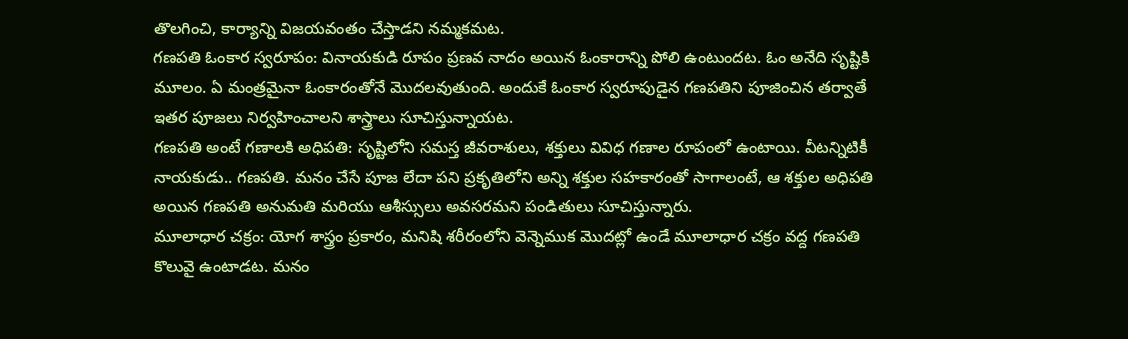తొలగించి, కార్యాన్ని విజయవంతం చేస్తాడని నమ్మకమట.
గణపతి ఓంకార స్వరూపం: వినాయకుడి రూపం ప్రణవ నాదం అయిన ఓంకారాన్ని పోలి ఉంటుందట. ఓం అనేది సృష్టికి మూలం. ఏ మంత్రమైనా ఓంకారంతోనే మొదలవుతుంది. అందుకే ఓంకార స్వరూపుడైన గణపతిని పూజించిన తర్వాతే ఇతర పూజలు నిర్వహించాలని శాస్త్రాలు సూచిస్తున్నాయట.
గణపతి అంటే గణాలకి అధిపతి: సృష్టిలోని సమస్త జీవరాశులు, శక్తులు వివిధ గణాల రూపంలో ఉంటాయి. వీటన్నిటికీ నాయకుడు.. గణపతి. మనం చేసే పూజ లేదా పని ప్రకృతిలోని అన్ని శక్తుల సహకారంతో సాగాలంటే, ఆ శక్తుల అధిపతి అయిన గణపతి అనుమతి మరియు ఆశీస్సులు అవసరమని పండితులు సూచిస్తున్నారు.
మూలాధార చక్రం: యోగ శాస్త్రం ప్రకారం, మనిషి శరీరంలోని వెన్నెముక మొదట్లో ఉండే మూలాధార చక్రం వద్ద గణపతి కొలువై ఉంటాడట. మనం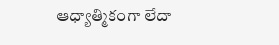ఆధ్యాత్మికంగా లేదా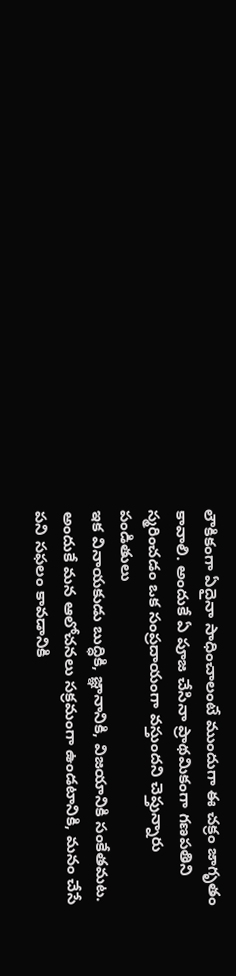లౌకికంగా ఏదైనా సాధించాలంటే ముందుగా ఈ చక్రం జాగృతం కావాలి. అందుకే ఏ పూజ చేసినా ప్రాథమికంగా గణపతిని స్మరించడం ఒక సంప్రదాయంగా వస్తుందని చెప్తున్నారు పండితులు
ఇక వినాయకుడు బుద్ధికి, జ్ఞానానికి, విజయానికి సంకేతమట. అందుకే మన ఆలోచనలు సక్రమంగా ఉండటానికి, మనం చేసే పని సఫలం కావడానికి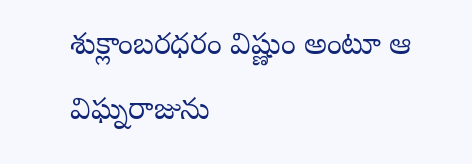శుక్లాంబరధరం విష్ణుం అంటూ ఆ విఘ్నరాజును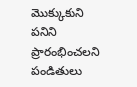మొక్కుకుని పనిని ప్రారంభించలని పండితులు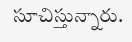సూచిస్తున్నారు.